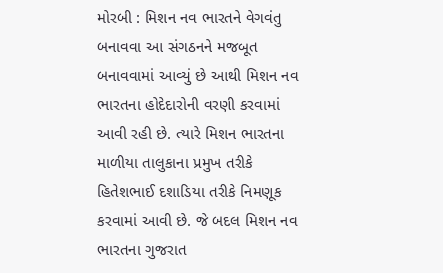મોરબી : મિશન નવ ભારતને વેગવંતુ બનાવવા આ સંગઠનને મજબૂત બનાવવામાં આવ્યું છે આથી મિશન નવ ભારતના હોદેદારોની વરણી કરવામાં આવી રહી છે. ત્યારે મિશન ભારતના માળીયા તાલુકાના પ્રમુખ તરીકે હિતેશભાઈ દશાડિયા તરીકે નિમણૂક કરવામાં આવી છે. જે બદલ મિશન નવ ભારતના ગુજરાત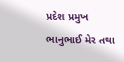પ્રદેશ પ્રમુખ ભાનુભાઈ મેર તથા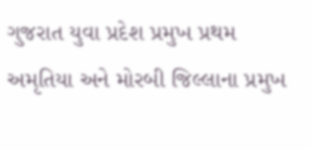ગુજરાત યુવા પ્રદેશ પ્રમુખ પ્રથમ અમૃતિયા અને મોરબી જિલ્લાના પ્રમુખ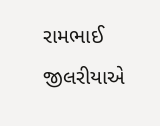રામભાઈ જીલરીયાએ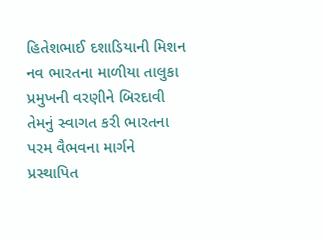હિતેશભાઈ દશાડિયાની મિશન નવ ભારતના માળીયા તાલુકા પ્રમુખની વરણીને બિરદાવી તેમનું સ્વાગત કરી ભારતના પરમ વૈભવના માર્ગને પ્રસ્થાપિત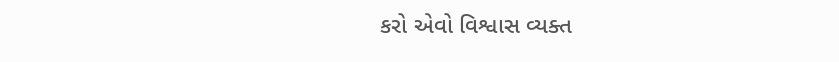કરો એવો વિશ્વાસ વ્યક્ત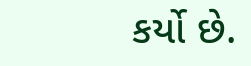કર્યો છે.